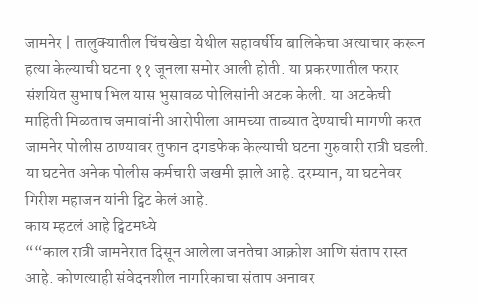जामनेर | तालुक्यातील चिंचखेडा येथील सहावर्षीय बालिकेचा अत्याचार करून हत्या केल्याची घटना ११ जूनला समोर आली होती. या प्रकरणातील फरार संशयित सुभाष भिल यास भुसावळ पोलिसांनी अटक केली. या अटकेची माहिती मिळताच जमावांनी आरोपीला आमच्या ताब्यात देण्याची मागणी करत जामनेर पोलीस ठाण्यावर तुफान दगडफेक केल्याची घटना गुरुवारी रात्री घडली. या घटनेत अनेक पोलीस कर्मचारी जखमी झाले आहे. दरम्यान, या घटनेवर गिरीश महाजन यांनी ट्विट केलं आहे.
काय म्हटलं आहे ट्विटमध्ये
““काल रात्री जामनेरात दिसून आलेला जनतेचा आक्रोश आणि संताप रास्त आहे. कोणत्याही संवेदनशील नागरिकाचा संताप अनावर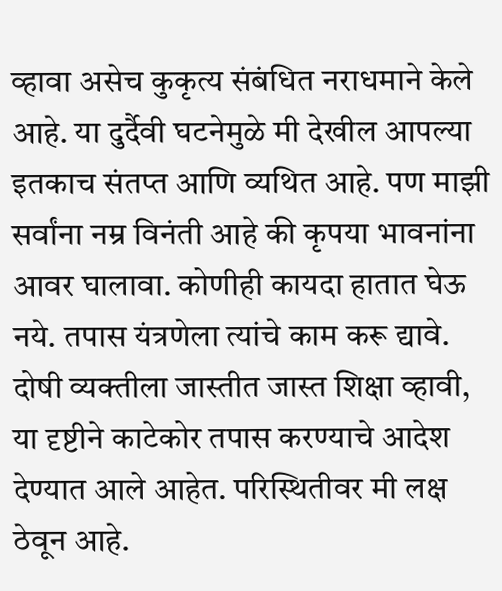व्हावा असेच कुकृत्य संबंधित नराधमाने केले आहे. या दुर्दैवी घटनेमुळे मी देखील आपल्या इतकाच संतप्त आणि व्यथित आहे. पण माझी सर्वांना नम्र विनंती आहे की कृपया भावनांना आवर घालावा. कोणीही कायदा हातात घेऊ नये. तपास यंत्रणेला त्यांचे काम करू द्यावे. दोषी व्यक्तीला जास्तीत जास्त शिक्षा व्हावी, या दृष्टीने काटेकोर तपास करण्याचे आदेश देण्यात आले आहेत. परिस्थितीवर मी लक्ष ठेवून आहे.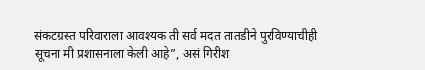संकटग्रस्त परिवाराला आवश्यक ती सर्व मदत तातडीने पुरविण्याचीही सूचना मी प्रशासनाला केली आहे”, असं गिरीश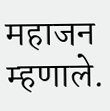महाजन म्हणाले.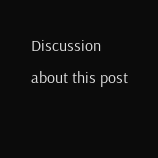Discussion about this post